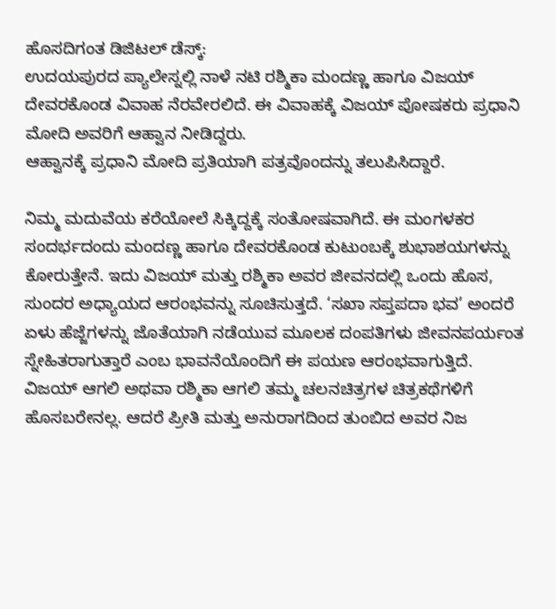ಹೊಸದಿಗಂತ ಡಿಜಿಟಲ್ ಡೆಸ್ಕ್:
ಉದಯಪುರದ ಪ್ಯಾಲೇಸ್ನಲ್ಲಿ ನಾಳೆ ನಟಿ ರಶ್ಮಿಕಾ ಮಂದಣ್ಣ ಹಾಗೂ ವಿಜಯ್ ದೇವರಕೊಂಡ ವಿವಾಹ ನೆರವೇರಲಿದೆ. ಈ ವಿವಾಹಕ್ಕೆ ವಿಜಯ್ ಪೋಷಕರು ಪ್ರಧಾನಿ ಮೋದಿ ಅವರಿಗೆ ಆಹ್ವಾನ ನೀಡಿದ್ದರು.
ಆಹ್ವಾನಕ್ಕೆ ಪ್ರಧಾನಿ ಮೋದಿ ಪ್ರತಿಯಾಗಿ ಪತ್ರವೊಂದನ್ನು ತಲುಪಿಸಿದ್ದಾರೆ.

ನಿಮ್ಮ ಮದುವೆಯ ಕರೆಯೋಲೆ ಸಿಕ್ಕಿದ್ದಕ್ಕೆ ಸಂತೋಷವಾಗಿದೆ. ಈ ಮಂಗಳಕರ ಸಂದರ್ಭದಂದು ಮಂದಣ್ಣ ಹಾಗೂ ದೇವರಕೊಂಡ ಕುಟುಂಬಕ್ಕೆ ಶುಭಾಶಯಗಳನ್ನು ಕೋರುತ್ತೇನೆ. ಇದು ವಿಜಯ್ ಮತ್ತು ರಶ್ಮಿಕಾ ಅವರ ಜೀವನದಲ್ಲಿ ಒಂದು ಹೊಸ, ಸುಂದರ ಅಧ್ಯಾಯದ ಆರಂಭವನ್ನು ಸೂಚಿಸುತ್ತದೆ. ‘ಸಖಾ ಸಪ್ತಪದಾ ಭವ’ ಅಂದರೆ ಏಳು ಹೆಜ್ಜೆಗಳನ್ನು ಜೊತೆಯಾಗಿ ನಡೆಯುವ ಮೂಲಕ ದಂಪತಿಗಳು ಜೀವನಪರ್ಯಂತ ಸ್ನೇಹಿತರಾಗುತ್ತಾರೆ ಎಂಬ ಭಾವನೆಯೊಂದಿಗೆ ಈ ಪಯಣ ಆರಂಭವಾಗುತ್ತಿದೆ.
ವಿಜಯ್ ಆಗಲಿ ಅಥವಾ ರಶ್ಮಿಕಾ ಆಗಲಿ ತಮ್ಮ ಚಲನಚಿತ್ರಗಳ ಚಿತ್ರಕಥೆಗಳಿಗೆ ಹೊಸಬರೇನಲ್ಲ. ಆದರೆ ಪ್ರೀತಿ ಮತ್ತು ಅನುರಾಗದಿಂದ ತುಂಬಿದ ಅವರ ನಿಜ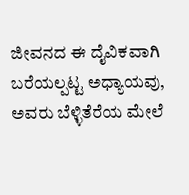ಜೀವನದ ಈ ದೈವಿಕವಾಗಿ ಬರೆಯಲ್ಪಟ್ಟ ಅಧ್ಯಾಯವು, ಅವರು ಬೆಳ್ಳಿತೆರೆಯ ಮೇಲೆ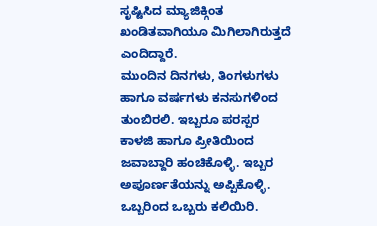ಸೃಷ್ಟಿಸಿದ ಮ್ಯಾಜಿಕ್ಗಿಂತ ಖಂಡಿತವಾಗಿಯೂ ಮಿಗಿಲಾಗಿರುತ್ತದೆ ಎಂದಿದ್ದಾರೆ.
ಮುಂದಿನ ದಿನಗಳು, ತಿಂಗಳುಗಳು ಹಾಗೂ ವರ್ಷಗಳು ಕನಸುಗಳಿಂದ ತುಂಬಿರಲಿ. ಇಬ್ಬರೂ ಪರಸ್ಪರ ಕಾಳಜಿ ಹಾಗೂ ಪ್ರೀತಿಯಿಂದ ಜವಾಬ್ದಾರಿ ಹಂಚಿಕೊಳ್ಳಿ. ಇಬ್ಬರ ಅಪೂರ್ಣತೆಯನ್ನು ಅಪ್ಪಿಕೊಳ್ಳಿ. ಒಬ್ಬರಿಂದ ಒಬ್ಬರು ಕಲಿಯಿರಿ.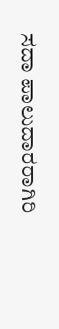ಸದಾ ಪಾಲುದಾರರಾಗಿರಿ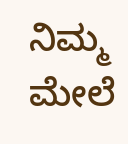ನಿಮ್ಮ ಮೇಲೆ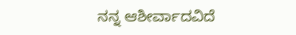ನನ್ನ ಆಶೀರ್ವಾದವಿದೆ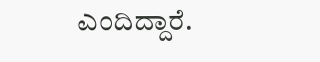ಎಂದಿದ್ದಾರೆ.